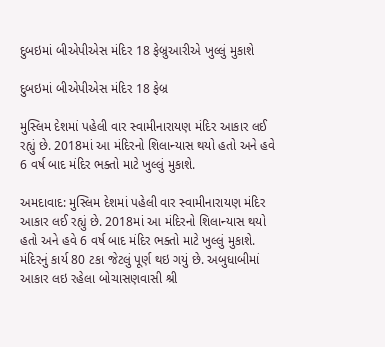દુબઇમાં બીએપીએસ મંદિર 18 ફેબ્રુઆરીએ ખુલ્લું મુકાશે

દુબઇમાં બીએપીએસ મંદિર 18 ફેબ્ર

મુસ્લિમ દેશમાં પહેલી વાર સ્વામીનારાયણ મંદિર આકાર લઈ રહ્યું છે. 2018માં આ મંદિરનો શિલાન્યાસ થયો હતો અને હવે 6 વર્ષ બાદ મંદિર ભક્તો માટે ખુલ્લું મુકાશે.

અમદાવાદ: મુસ્લિમ દેશમાં પહેલી વાર સ્વામીનારાયણ મંદિર આકાર લઈ રહ્યું છે. 2018માં આ મંદિરનો શિલાન્યાસ થયો હતો અને હવે 6 વર્ષ બાદ મંદિર ભક્તો માટે ખુલ્લું મુકાશે. મંદિરનું કાર્ય 80 ટકા જેટલું પૂર્ણ થઇ ગયું છે. અબુધાબીમાં આકાર લઇ રહેલા બોચાસણવાસી શ્રી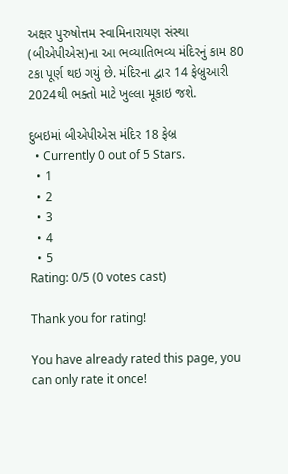અક્ષર પુરુષોત્તમ સ્વામિનારાયણ સંસ્થા (બીએપીએસ)ના આ ભવ્યાતિભવ્ય મંદિરનું કામ 80 ટકા પૂર્ણ થઇ ગયું છે. મંદિરના દ્વાર 14 ફેબ્રુઆરી 2024થી ભક્તો માટે ખુલ્લા મૂકાઇ જશે.

દુબઇમાં બીએપીએસ મંદિર 18 ફેબ્ર
  • Currently 0 out of 5 Stars.
  • 1
  • 2
  • 3
  • 4
  • 5
Rating: 0/5 (0 votes cast)

Thank you for rating!

You have already rated this page, you can only rate it once!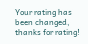Your rating has been changed, thanks for rating!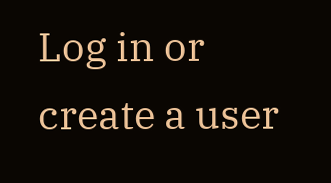Log in or create a user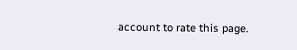account to rate this page.